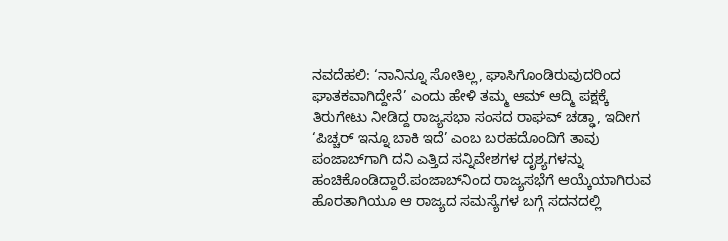ನವದೆಹಲಿ: ‘ನಾನಿನ್ನೂ ಸೋತಿಲ್ಲ, ಘಾಸಿಗೊಂಡಿರುವುದರಿಂದ ಘಾತಕವಾಗಿದ್ದೇನೆ’ ಎಂದು ಹೇಳಿ ತಮ್ಮ ಆಮ್‌ ಆದ್ಮಿ ಪಕ್ಷಕ್ಕೆ ತಿರುಗೇಟು ನೀಡಿದ್ದ ರಾಜ್ಯಸಭಾ ಸಂಸದ ರಾಘವ್‌ ಚಡ್ಢಾ, ಇದೀಗ ‘ಪಿಚ್ಚರ್‌ ಇನ್ನೂ ಬಾಕಿ ಇದೆ’ ಎಂಬ ಬರಹದೊಂದಿಗೆ ತಾವು ಪಂಜಾಬ್‌ಗಾಗಿ ದನಿ ಎತ್ತಿದ ಸನ್ನಿವೇಶಗಳ ದೃಶ್ಯಗಳನ್ನು ಹಂಚಿಕೊಂಡಿದ್ದಾರೆ.ಪಂಜಾಬ್‌ನಿಂದ ರಾಜ್ಯಸಭೆಗೆ ಆಯ್ಕೆಯಾಗಿರುವ ಹೊರತಾಗಿಯೂ ಆ ರಾಜ್ಯದ ಸಮಸ್ಯೆಗಳ ಬಗ್ಗೆ ಸದನದಲ್ಲಿ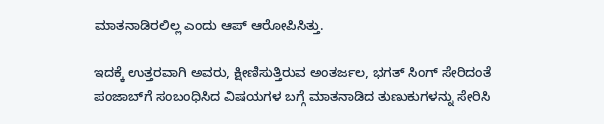ಮಾತನಾಡಿರಲಿಲ್ಲ ಎಂದು ಆಪ್‌ ಆರೋಪಿಸಿತ್ತು.

ಇದಕ್ಕೆ ಉತ್ತರವಾಗಿ ಅವರು, ಕ್ಷೀಣಿಸುತ್ತಿರುವ ಅಂತರ್ಜಲ, ಭಗತ್‌ ಸಿಂಗ್‌ ಸೇರಿದಂತೆ ಪಂಜಾಬ್‌ಗೆ ಸಂಬಂಧಿಸಿದ ವಿಷಯಗಳ ಬಗ್ಗೆ ಮಾತನಾಡಿದ ತುಣುಕುಗಳನ್ನು ಸೇರಿಸಿ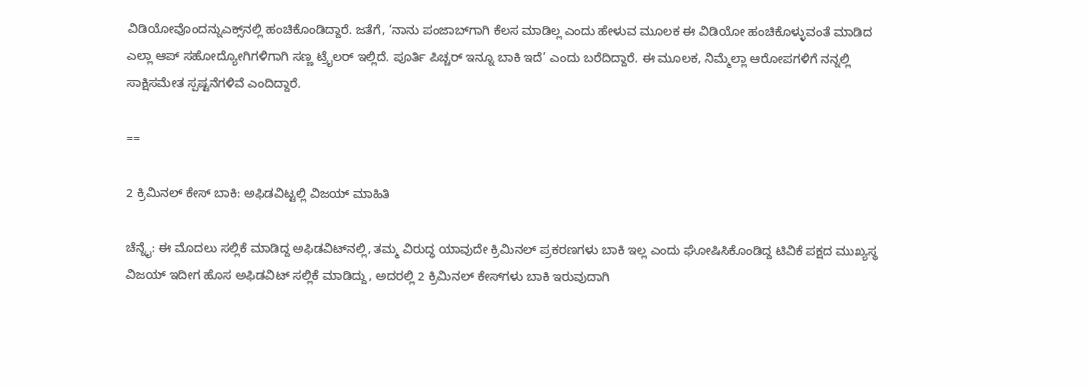ವಿಡಿಯೋವೊಂದನ್ನುಎಕ್ಸ್‌ನಲ್ಲಿ ಹಂಚಿಕೊಂಡಿದ್ದಾರೆ. ಜತೆಗೆ, ‘ನಾನು ಪಂಜಾಬ್‌ಗಾಗಿ ಕೆಲಸ ಮಾಡಿಲ್ಲ ಎಂದು ಹೇಳುವ ಮೂಲಕ ಈ ವಿಡಿಯೋ ಹಂಚಿಕೊಳ್ಳುವಂತೆ ಮಾಡಿದ ಎಲ್ಲಾ ಆಪ್‌ ಸಹೋದ್ಯೋಗಿಗಳಿಗಾಗಿ ಸಣ್ಣ ಟ್ರೈಲರ್‌ ಇಲ್ಲಿದೆ. ಪೂರ್ತಿ ಪಿಚ್ಚರ್‌ ಇನ್ನೂ ಬಾಕಿ ಇದೆ’ ಎಂದು ಬರೆದಿದ್ದಾರೆ. ಈ ಮೂಲಕ, ನಿಮ್ಮೆಲ್ಲಾ ಆರೋಪಗಳಿಗೆ ನನ್ನಲ್ಲಿ ಸಾಕ್ಷಿಸಮೇತ ಸ್ಪಷ್ಟನೆಗಳಿವೆ ಎಂದಿದ್ದಾರೆ.

==

2 ಕ್ರಿಮಿನಲ್‌ ಕೇಸ್‌ ಬಾಕಿ: ಅಫಿಡವಿಟ್ಟಲ್ಲಿ ವಿಜಯ್‌ ಮಾಹಿತಿ

ಚೆನ್ನೈ: ಈ ಮೊದಲು ಸಲ್ಲಿಕೆ ಮಾಡಿದ್ದ ಅಫಿಡವಿಟ್‌ನಲ್ಲಿ, ತಮ್ಮ ವಿರುದ್ಧ ಯಾವುದೇ ಕ್ರಿಮಿನಲ್‌ ಪ್ರಕರಣಗಳು ಬಾಕಿ ಇಲ್ಲ ಎಂದು ಘೋಷಿಸಿಕೊಂಡಿದ್ದ ಟಿವಿಕೆ ಪಕ್ಷದ ಮುಖ್ಯಸ್ಥ ವಿಜಯ್‌ ಇದೀಗ ಹೊಸ ಅಫಿಡವಿಟ್‌ ಸಲ್ಲಿಕೆ ಮಾಡಿದ್ದು, ಅದರಲ್ಲಿ 2 ಕ್ರಿಮಿನಲ್‌ ಕೇಸ್‌ಗಳು ಬಾಕಿ ಇರುವುದಾಗಿ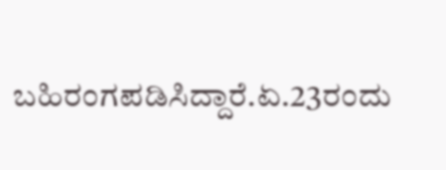ಬಹಿರಂಗಪಡಿಸಿದ್ದಾರೆ.ಏ.23ರಂದು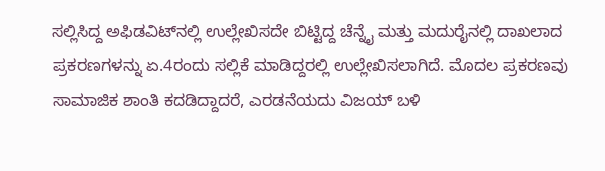ಸಲ್ಲಿಸಿದ್ದ ಅಫಿಡವಿಟ್‌ನಲ್ಲಿ ಉಲ್ಲೇಖಿಸದೇ ಬಿಟ್ಟಿದ್ದ ಚೆನ್ನೈ ಮತ್ತು ಮದುರೈನಲ್ಲಿ ದಾಖಲಾದ ಪ್ರಕರಣಗಳನ್ನು ಏ.4ರಂದು ಸಲ್ಲಿಕೆ ಮಾಡಿದ್ದರಲ್ಲಿ ಉಲ್ಲೇಖಿಸಲಾಗಿದೆ. ಮೊದಲ ಪ್ರಕರಣವು ಸಾಮಾಜಿಕ ಶಾಂತಿ ಕದಡಿದ್ದಾದರೆ, ಎರಡನೆಯದು ವಿಜಯ್‌ ಬಳಿ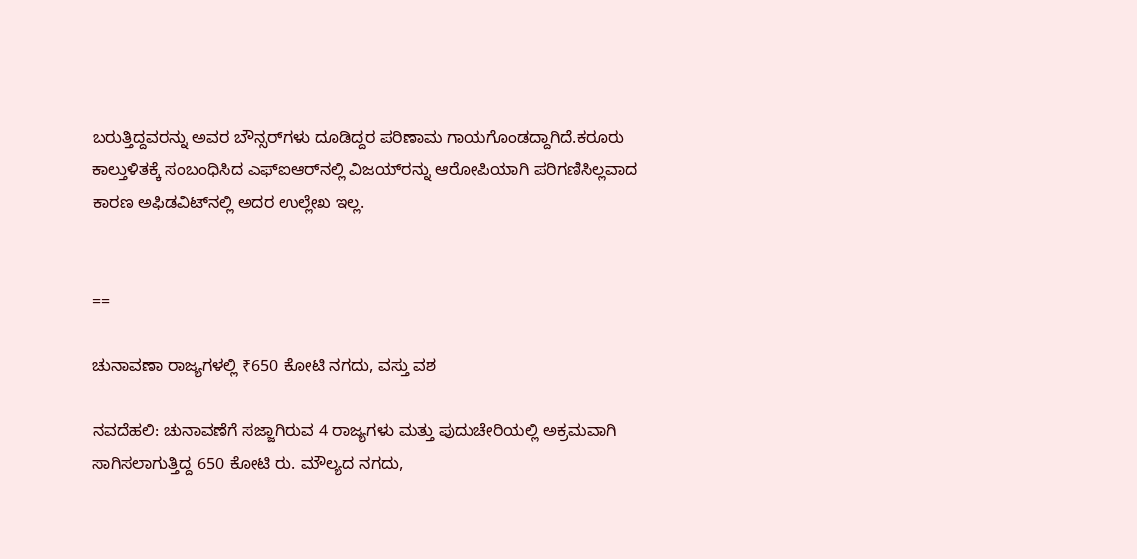ಬರುತ್ತಿದ್ದವರನ್ನು ಅವರ ಬೌನ್ಸರ್‌ಗಳು ದೂಡಿದ್ದರ ಪರಿಣಾಮ ಗಾಯಗೊಂಡದ್ದಾಗಿದೆ.ಕರೂರು ಕಾಲ್ತುಳಿತಕ್ಕೆ ಸಂಬಂಧಿಸಿದ ಎಫ್‌ಐಆರ್‌ನಲ್ಲಿ ವಿಜಯ್‌ರನ್ನು ಆರೋಪಿಯಾಗಿ ಪರಿಗಣಿಸಿಲ್ಲವಾದ ಕಾರಣ ಅಫಿಡವಿಟ್‌ನಲ್ಲಿ ಅದರ ಉಲ್ಲೇಖ ಇಲ್ಲ.


==

ಚುನಾವಣಾ ರಾಜ್ಯಗಳಲ್ಲಿ ₹650 ಕೋಟಿ ನಗದು, ವಸ್ತು ವಶ

ನವದೆಹಲಿ: ಚುನಾವಣೆಗೆ ಸಜ್ಜಾಗಿರುವ 4 ರಾಜ್ಯಗಳು ಮತ್ತು ಪುದುಚೇರಿಯಲ್ಲಿ ಅಕ್ರಮವಾಗಿ ಸಾಗಿಸಲಾಗುತ್ತಿದ್ದ 650 ಕೋಟಿ ರು. ಮೌಲ್ಯದ ನಗದು,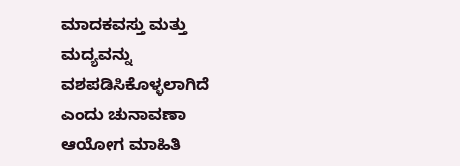ಮಾದಕವಸ್ತು ಮತ್ತು ಮದ್ಯವನ್ನು ವಶಪಡಿಸಿಕೊಳ್ಳಲಾಗಿದೆ ಎಂದು ಚುನಾವಣಾ ಆಯೋಗ ಮಾಹಿತಿ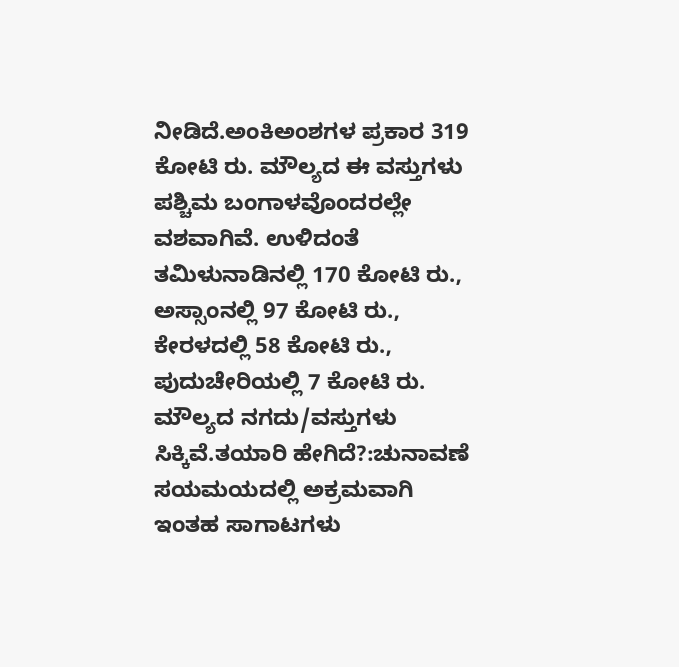ನೀಡಿದೆ.ಅಂಕಿಅಂಶಗಳ ಪ್ರಕಾರ 319 ಕೋಟಿ ರು. ಮೌಲ್ಯದ ಈ ವಸ್ತುಗಳು ಪಶ್ಚಿಮ ಬಂಗಾಳವೊಂದರಲ್ಲೇ ವಶವಾಗಿವೆ. ಉಳಿದಂತೆ ತಮಿಳುನಾಡಿನಲ್ಲಿ 170 ಕೋಟಿ ರು., ಅಸ್ಸಾಂನಲ್ಲಿ 97 ಕೋಟಿ ರು., ಕೇರಳದಲ್ಲಿ 58 ಕೋಟಿ ರು., ಪುದುಚೇರಿಯಲ್ಲಿ 7 ಕೋಟಿ ರು. ಮೌಲ್ಯದ ನಗದು/ವಸ್ತುಗಳು ಸಿಕ್ಕಿವೆ.ತಯಾರಿ ಹೇಗಿದೆ?:ಚುನಾವಣೆ ಸಯಮಯದಲ್ಲಿ ಅಕ್ರಮವಾಗಿ ಇಂತಹ ಸಾಗಾಟಗಳು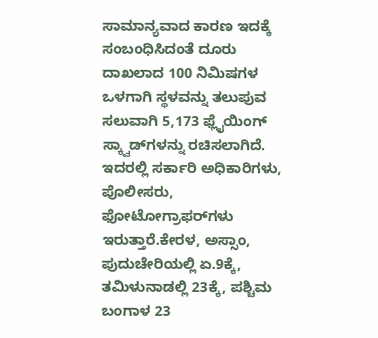ಸಾಮಾನ್ಯವಾದ ಕಾರಣ ಇದಕ್ಕೆ ಸಂಬಂಧಿಸಿದಂತೆ ದೂರು ದಾಖಲಾದ 100 ನಿಮಿಷಗಳ ಒಳಗಾಗಿ ಸ್ಥಳವನ್ನು ತಲುಪುವ ಸಲುವಾಗಿ 5,173 ಫ್ಲೈಯಿಂಗ್‌ ಸ್ಕ್ವಾಡ್‌ಗಳನ್ನು ರಚಿಸಲಾಗಿದೆ. ಇದರಲ್ಲಿ ಸರ್ಕಾರಿ ಅಧಿಕಾರಿಗಳು, ಪೊಲೀಸರು, ಫೋಟೋಗ್ರಾಫರ್‌ಗಳು ಇರುತ್ತಾರೆ.ಕೇರಳ, ಅಸ್ಸಾಂ, ಪುದುಚೇರಿಯಲ್ಲಿ ಏ.9ಕ್ಕೆ, ತಮಿಳುನಾಡಲ್ಲಿ 23ಕ್ಕೆ, ಪಶ್ಚಿಮ ಬಂಗಾಳ 23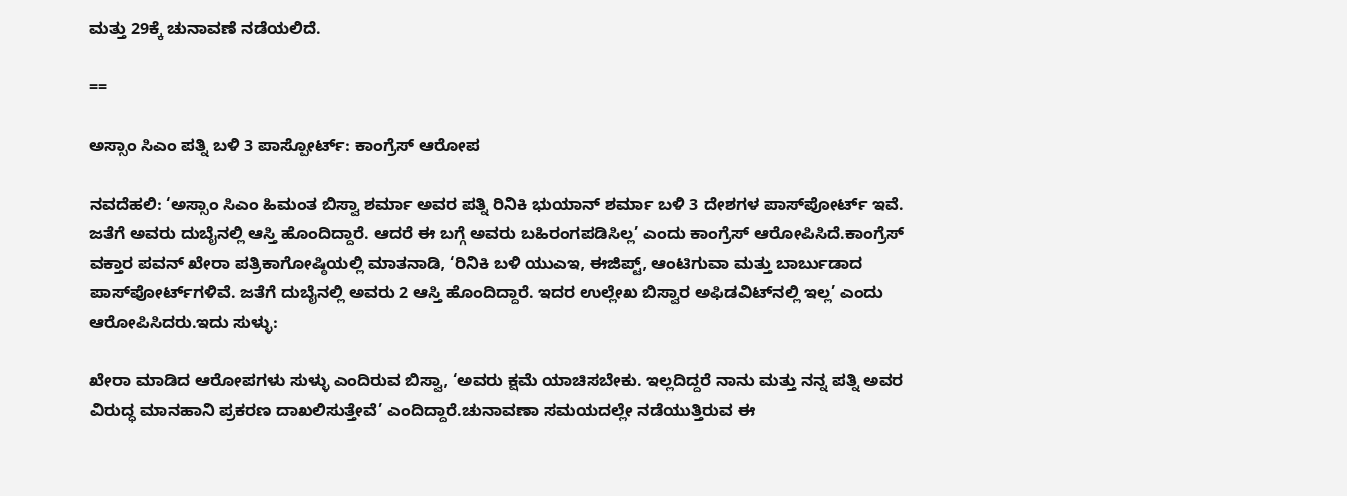ಮತ್ತು 29ಕ್ಕೆ ಚುನಾವಣೆ ನಡೆಯಲಿದೆ.

==

ಅಸ್ಸಾಂ ಸಿಎಂ ಪತ್ನಿ ಬಳಿ 3 ಪಾಸ್ಪೋರ್ಟ್‌: ಕಾಂಗ್ರೆಸ್‌ ಆರೋಪ

ನವದೆಹಲಿ: ‘ಅಸ್ಸಾಂ ಸಿಎಂ ಹಿಮಂತ ಬಿಸ್ವಾ ಶರ್ಮಾ ಅವರ ಪತ್ನಿ ರಿನಿಕಿ ಭುಯಾನ್‌ ಶರ್ಮಾ ಬಳಿ 3 ದೇಶಗಳ ಪಾಸ್‌ಪೋರ್ಟ್‌ ಇವೆ. ಜತೆಗೆ ಅವರು ದುಬೈನಲ್ಲಿ ಆಸ್ತಿ ಹೊಂದಿದ್ದಾರೆ. ಆದರೆ ಈ ಬಗ್ಗೆ ಅವರು ಬಹಿರಂಗಪಡಿಸಿಲ್ಲ’ ಎಂದು ಕಾಂಗ್ರೆಸ್‌ ಆರೋಪಿಸಿದೆ.ಕಾಂಗ್ರೆಸ್‌ ವಕ್ತಾರ ಪವನ್‌ ಖೇರಾ ಪತ್ರಿಕಾಗೋಷ್ಠಿಯಲ್ಲಿ ಮಾತನಾಡಿ, ‘ರಿನಿಕಿ ಬಳಿ ಯುಎಇ, ಈಜಿಪ್ಟ್‌, ಆಂಟಿಗುವಾ ಮತ್ತು ಬಾರ್ಬುಡಾದ ಪಾಸ್‌ಪೋರ್ಟ್‌ಗಳಿವೆ. ಜತೆಗೆ ದುಬೈನಲ್ಲಿ ಅವರು 2 ಆಸ್ತಿ ಹೊಂದಿದ್ದಾರೆ. ಇದರ ಉಲ್ಲೇಖ ಬಿಸ್ವಾರ ಅಫಿಡವಿಟ್‌ನಲ್ಲಿ ಇಲ್ಲ’ ಎಂದು ಆರೋಪಿಸಿದರು.ಇದು ಸುಳ್ಳು:

ಖೇರಾ ಮಾಡಿದ ಆರೋಪಗಳು ಸುಳ್ಳು ಎಂದಿರುವ ಬಿಸ್ವಾ, ‘ಅವರು ಕ್ಷಮೆ ಯಾಚಿಸಬೇಕು. ಇಲ್ಲದಿದ್ದರೆ ನಾನು ಮತ್ತು ನನ್ನ ಪತ್ನಿ ಅವರ ವಿರುದ್ಧ ಮಾನಹಾನಿ ಪ್ರಕರಣ ದಾಖಲಿಸುತ್ತೇವೆ’ ಎಂದಿದ್ದಾರೆ.ಚುನಾವಣಾ ಸಮಯದಲ್ಲೇ ನಡೆಯುತ್ತಿರುವ ಈ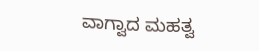ವಾಗ್ವಾದ ಮಹತ್ವ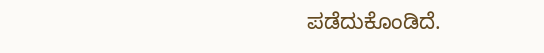ಪಡೆದುಕೊಂಡಿದೆ.